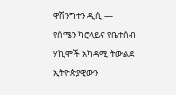ዋሽንግተን ዲሲ —
የሰሜን ካሮላይና የቤተሰብ ሃኪሞች አካዳሚ ትውልደ ኢትዮጵያዊውን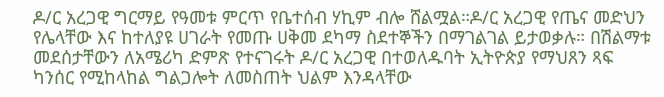ዶ/ር አረጋዊ ግርማይ የዓመቱ ምርጥ የቤተሰብ ሃኪም ብሎ ሸልሟል።ዶ/ር አረጋዊ የጤና መድህን የሌላቸው እና ከተለያዩ ሀገራት የመጡ ሀቅመ ደካማ ስደተኞችን በማገልገል ይታወቃሉ። በሽልማቱ መደሰታቸውን ለአሜሪካ ድምጽ የተናገሩት ዶ/ር አረጋዊ በተወለዱባት ኢትዮጵያ የማህጸን ጻፍ ካንሰር የሚከላከል ግልጋሎት ለመስጠት ህልም እንዳላቸው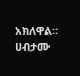አክለዋል።
ሀብታሙ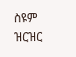ስዩም ዝርዝር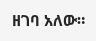ዘገባ አለው።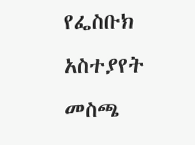የፌስቡክ አስተያየት መስጫ